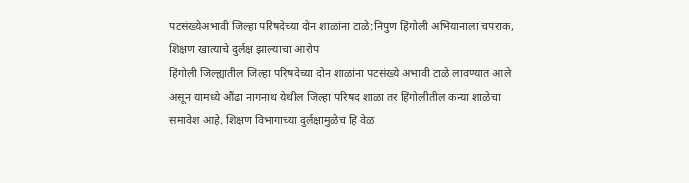पटसंख्येअभावी जिल्हा परिषदेच्या दोन शाळांना टाळे:निपुण हिंगोली अभियानाला चपराक, शिक्षण खात्याचे दुर्लक्ष झाल्याचा आरोप
हिंगोली जिल्ह्यातील जिल्हा परिषदेच्या दोन शाळांना पटसंख्ये अभावी टाळे लावण्यात आले असून यामध्ये औंढा नागनाथ येथील जिल्हा परिषद शाळा तर हिंगोलीतील कन्या शाळेचा समावेश आहे. शिक्षण विभागाच्या दुर्लक्षामुळेच हि वेळ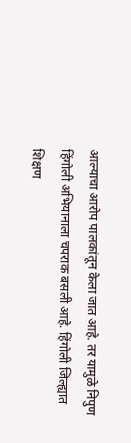आल्याचा आरोप पालकांतून केला जात आहे. तर यामुळे निपुण हिंगोली अभियानाला चपराक बसली आहे. हिंगोली जिल्ह्यात शिक्षण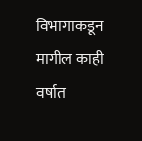विभागाकडून मागील काही वर्षात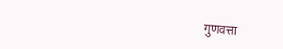गुणवत्ता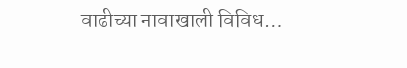वाढीच्या नावाखाली विविध…